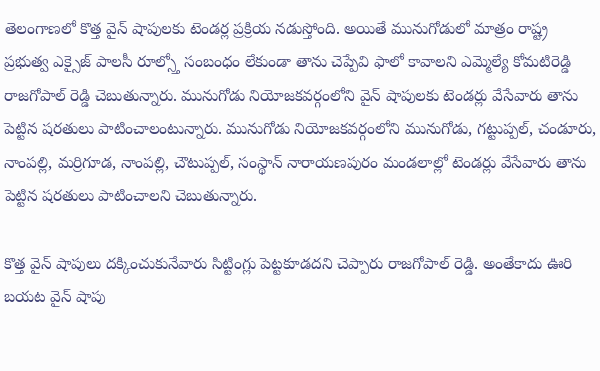తెలంగాణలో కొత్త వైన్ షాపులకు టెండర్ల ప్రక్రియ నడుస్తోంది. అయితే మునుగోడులో మాత్రం రాష్ట్ర ప్రభుత్వ ఎక్సైజ్ పాలసీ రూల్స్తో సంబంధం లేకుండా తాను చెప్పేవి ఫాలో కావాలని ఎమ్మెల్యే కోమటిరెడ్డి రాజగోపాల్ రెడ్డి చెబుతున్నారు. మునుగోడు నియోజకవర్గంలోని వైన్ షాపులకు టెండర్లు వేసేవారు తాను పెట్టిన షరతులు పాటించాలంటున్నారు. మునుగోడు నియోజకవర్గంలోని మునుగోడు, గట్టుప్పల్, చండూరు, నాంపల్లి, మర్రిగూడ, నాంపల్లి, చౌటుప్పల్, సంస్థాన్ నారాయణపురం మండలాల్లో టెండర్లు వేసేవారు తాను పెట్టిన షరతులు పాటించాలని చెబుతున్నారు.

కొత్త వైన్ షాపులు దక్కించుకునేవారు సిట్టింగ్లు పెట్టకూడదని చెప్పారు రాజగోపాల్ రెడ్డి. అంతేకాదు ఊరి బయట వైన్ షాపు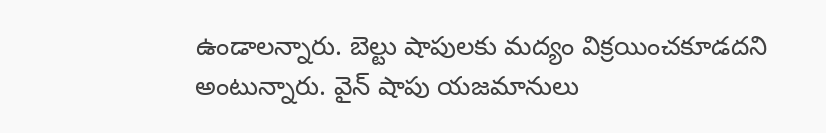ఉండాలన్నారు. బెల్టు షాపులకు మద్యం విక్రయించకూడదని అంటున్నారు. వైన్ షాపు యజమానులు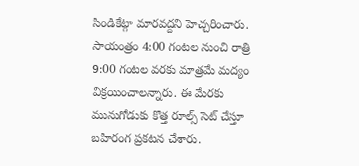సిండికేట్గా మారవద్దని హెచ్చరించారు. సాయంత్రం 4:00 గంటల నుంచి రాత్రి 9:00 గంటల వరకు మాత్రమే మద్యం విక్రయించాలన్నారు. ఈ మేరకు మునుగోడుకు కొత్త రూల్స్ సెట్ చేస్తూ బహిరంగ ప్రకటన చేశారు.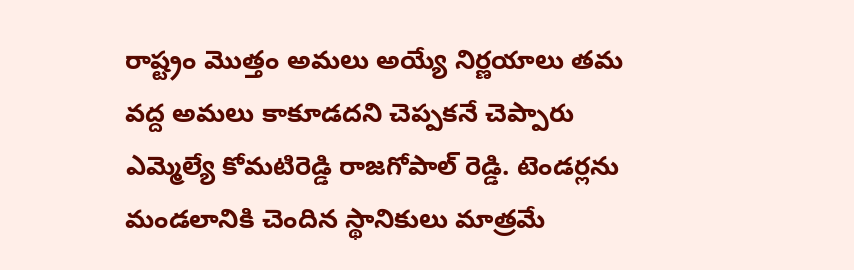రాష్ట్రం మెుత్తం అమలు అయ్యే నిర్ణయాలు తమ వద్ద అమలు కాకూడదని చెప్పకనే చెప్పారు ఎమ్మెల్యే కోమటిరెడ్డి రాజగోపాల్ రెడ్డి. టెండర్లను మండలానికి చెందిన స్థానికులు మాత్రమే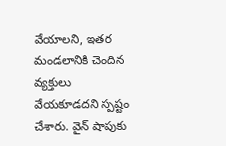వేయాలని, ఇతర మండలానికి చెందిన వ్యక్తులు వేయకూడదని స్పష్టం చేశారు. వైన్ షాపుకు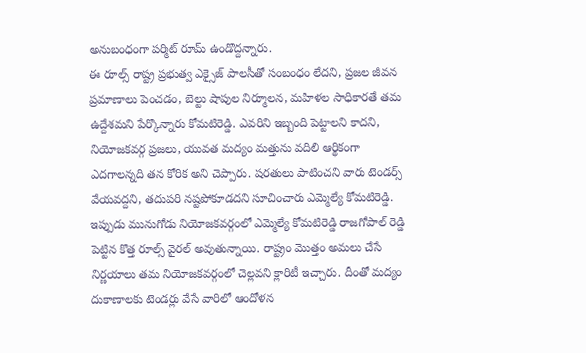అనుబంధంగా పర్మిట్ రూమ్ ఉండొద్దన్నారు.
ఈ రూల్స్ రాష్ట్ర ప్రభుత్వ ఎక్సైజ్ పాలసీతో సంబంధం లేదని, ప్రజల జీవన ప్రమాణాలు పెంచడం, బెల్టు షాపుల నిర్మూలన, మహిళల సాధికారతే తమ ఉద్దేశమని పేర్కొన్నారు కోమటిరెడ్డి. ఎవరిని ఇబ్బంది పెట్టాలని కాదని, నియోజకవర్గ ప్రజలు, యువత మద్యం మత్తును వదిలి ఆర్థికంగా ఎదగాలన్నది తన కోరిక అని చెప్పారు. షరతులు పాటించని వారు టెండర్స్ వేయవద్దని, తదుపరి నష్టపోకూడదని సూచించారు ఎమ్మెల్యే కోమటిరెడ్డి.
ఇప్పుడు మునుగోడు నియోజకవర్గంలో ఎమ్మెల్యే కోమటిరెడ్డి రాజగోపాల్ రెడ్డి పెట్టిన కొత్త రూల్స్ వైరల్ అవుతున్నాయి. రాష్ట్రం మెుత్తం అమలు చేసే నిర్ణయాలు తమ నియోజకవర్గంలో చెల్లవని క్లారిటీ ఇచ్చారు. దీంతో మద్యం దుకాణాలకు టెండర్లు వేసే వారిలో ఆందోళన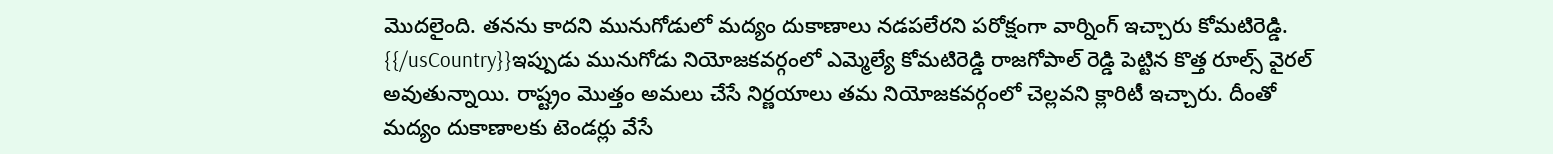మెుదలైంది. తనను కాదని మునుగోడులో మద్యం దుకాణాలు నడపలేరని పరోక్షంగా వార్నింగ్ ఇచ్చారు కోమటిరెడ్డి.
{{/usCountry}}ఇప్పుడు మునుగోడు నియోజకవర్గంలో ఎమ్మెల్యే కోమటిరెడ్డి రాజగోపాల్ రెడ్డి పెట్టిన కొత్త రూల్స్ వైరల్ అవుతున్నాయి. రాష్ట్రం మెుత్తం అమలు చేసే నిర్ణయాలు తమ నియోజకవర్గంలో చెల్లవని క్లారిటీ ఇచ్చారు. దీంతో మద్యం దుకాణాలకు టెండర్లు వేసే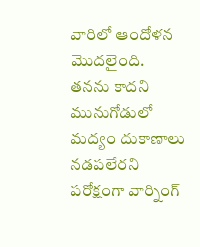వారిలో ఆందోళన మెుదలైంది. తనను కాదని మునుగోడులో మద్యం దుకాణాలు నడపలేరని పరోక్షంగా వార్నింగ్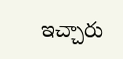ఇచ్చారు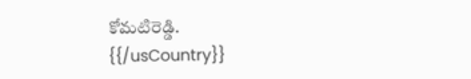కోమటిరెడ్డి.
{{/usCountry}}